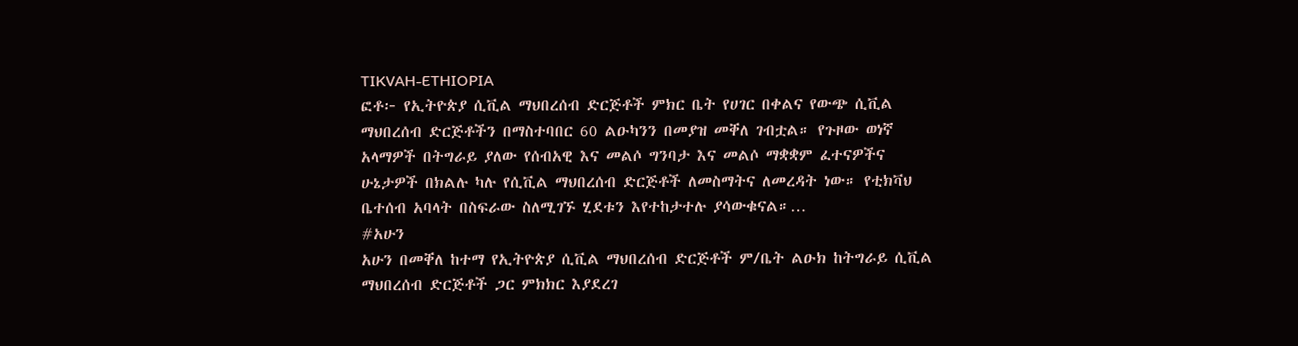TIKVAH-ETHIOPIA
ፎቶ፦ የኢትዮጵያ ሲቪል ማህበረሰብ ድርጅቶች ምክር ቤት የሀገር በቀልና የውጭ ሲቪል ማህበረሰብ ድርጅቶችን በማስተባበር 60 ልዑካንን በመያዝ መቐለ ገብቷል። የጉዞው ወነኛ አላማዎች በትግራይ ያለው የሰብአዊ እና መልሶ ግንባታ እና መልሶ ማቋቋም ፈተናዎችና ሁኔታዎች በክልሉ ካሉ የሲቪል ማህበረሰብ ድርጅቶች ለመስማትና ለመረዳት ነው። የቲክቫህ ቤተሰብ አባላት በስፍራው ስለሚገኙ ሂደቱን እየተከታተሉ ያሳውቁናል።…
#አሁን
አሁን በመቐለ ከተማ የኢትዮጵያ ሲቪል ማህበረሰብ ድርጅቶች ም/ቤት ልዑክ ከትግራይ ሲቪል ማህበረሰብ ድርጅቶች ጋር ምክክር እያደረገ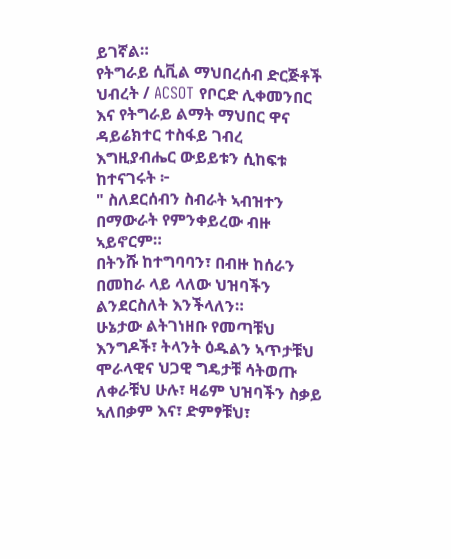ይገኛል።
የትግራይ ሲቪል ማህበረሰብ ድርጅቶች ህብረት / ACSOT የቦርድ ሊቀመንበር እና የትግራይ ልማት ማህበር ዋና ዳይሬክተር ተስፋይ ገብረ እግዚያብሔር ውይይቱን ሲከፍቱ ከተናገሩት ፦
" ስለደርሰብን ስብራት ኣብዝተን በማውራት የምንቀይረው ብዙ ኣይኖርም።
በትንሹ ከተግባባን፣ በብዙ ከሰራን በመከራ ላይ ላለው ህዝባችን ልንደርስለት እንችላለን።
ሁኔታው ልትገነዘቡ የመጣቹህ እንግዶች፣ ትላንት ዕዱልን ኣጥታቹህ ሞራላዊና ህጋዊ ግዴታቹ ሳትወጡ ለቀራቹህ ሁሉ፣ ዛሬም ህዝባችን ስቃይ ኣለበቃም እና፣ ድምፃቹህ፣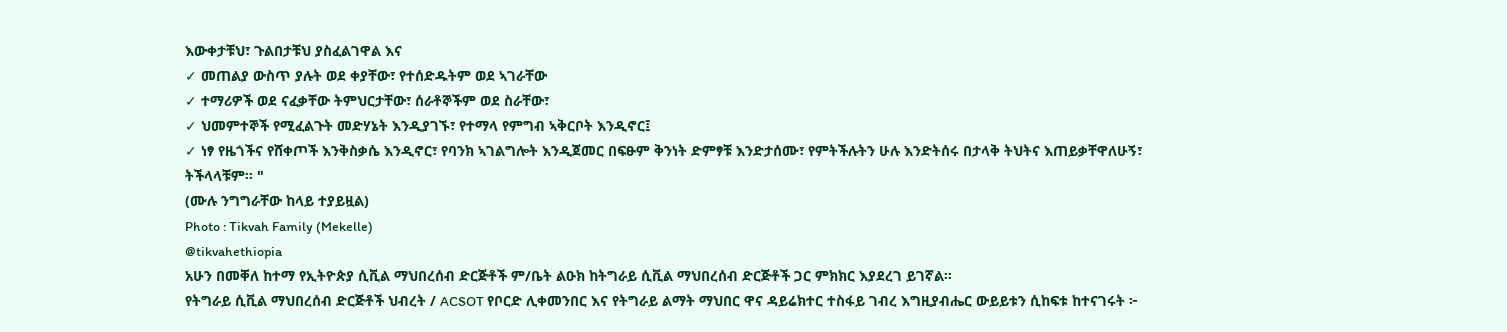እውቀታቹህ፣ ጉልበታቹህ ያስፈልገዋል እና
✓ መጠልያ ውስጥ ያሉት ወደ ቀያቸው፣ የተሰድዱትም ወደ ኣገራቸው
✓ ተማሪዎች ወደ ናፈቃቸው ትምህርታቸው፣ ሰራቶኞችም ወደ ስራቸው፣
✓ ህመምተኞች የሚፈልጉት መድሃኔት እንዲያገኙ፣ የተማላ የምግብ ኣቅርቦት እንዲኖር፤
✓ ነፃ የዜጎችና የሸቀጦች እንቅስቃሴ እንዲኖር፣ የባንክ ኣገልግሎት እንዲጀመር በፍፁም ቅንነት ድምፃቹ እንድታሰሙ፣ የምትችሉትን ሁሉ እንድትሰሩ በታላቅ ትህትና እጠይቃቸዋለሁኝ፣ ትችላላቹም። "
(ሙሉ ንግግራቸው ከላይ ተያይዟል)
Photo : Tikvah Family (Mekelle)
@tikvahethiopia
አሁን በመቐለ ከተማ የኢትዮጵያ ሲቪል ማህበረሰብ ድርጅቶች ም/ቤት ልዑክ ከትግራይ ሲቪል ማህበረሰብ ድርጅቶች ጋር ምክክር እያደረገ ይገኛል።
የትግራይ ሲቪል ማህበረሰብ ድርጅቶች ህብረት / ACSOT የቦርድ ሊቀመንበር እና የትግራይ ልማት ማህበር ዋና ዳይሬክተር ተስፋይ ገብረ እግዚያብሔር ውይይቱን ሲከፍቱ ከተናገሩት ፦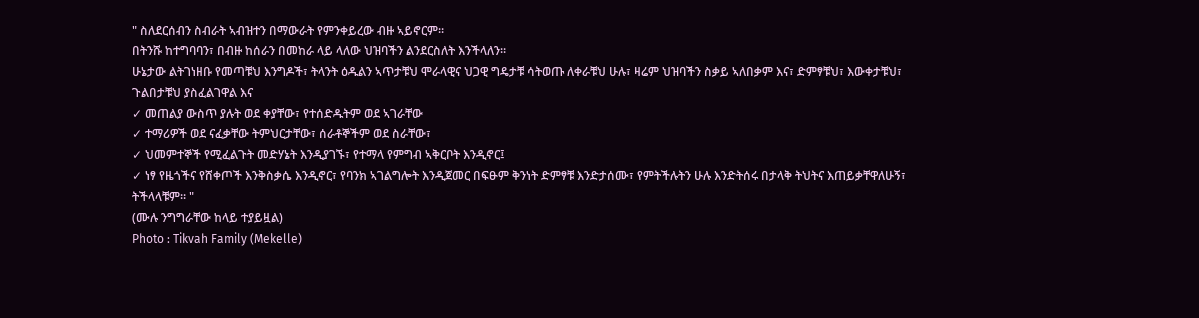" ስለደርሰብን ስብራት ኣብዝተን በማውራት የምንቀይረው ብዙ ኣይኖርም።
በትንሹ ከተግባባን፣ በብዙ ከሰራን በመከራ ላይ ላለው ህዝባችን ልንደርስለት እንችላለን።
ሁኔታው ልትገነዘቡ የመጣቹህ እንግዶች፣ ትላንት ዕዱልን ኣጥታቹህ ሞራላዊና ህጋዊ ግዴታቹ ሳትወጡ ለቀራቹህ ሁሉ፣ ዛሬም ህዝባችን ስቃይ ኣለበቃም እና፣ ድምፃቹህ፣ እውቀታቹህ፣ ጉልበታቹህ ያስፈልገዋል እና
✓ መጠልያ ውስጥ ያሉት ወደ ቀያቸው፣ የተሰድዱትም ወደ ኣገራቸው
✓ ተማሪዎች ወደ ናፈቃቸው ትምህርታቸው፣ ሰራቶኞችም ወደ ስራቸው፣
✓ ህመምተኞች የሚፈልጉት መድሃኔት እንዲያገኙ፣ የተማላ የምግብ ኣቅርቦት እንዲኖር፤
✓ ነፃ የዜጎችና የሸቀጦች እንቅስቃሴ እንዲኖር፣ የባንክ ኣገልግሎት እንዲጀመር በፍፁም ቅንነት ድምፃቹ እንድታሰሙ፣ የምትችሉትን ሁሉ እንድትሰሩ በታላቅ ትህትና እጠይቃቸዋለሁኝ፣ ትችላላቹም። "
(ሙሉ ንግግራቸው ከላይ ተያይዟል)
Photo : Tikvah Family (Mekelle)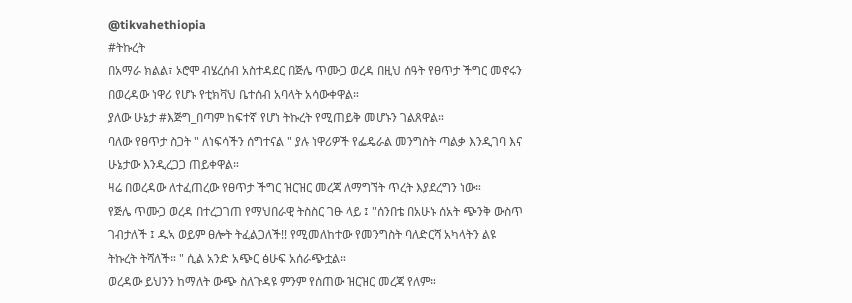@tikvahethiopia
#ትኩረት
በአማራ ክልል፣ ኦሮሞ ብሄረሰብ አስተዳደር በጅሌ ጥሙጋ ወረዳ በዚህ ሰዓት የፀጥታ ችግር መኖሩን በወረዳው ነዋሪ የሆኑ የቲክቫህ ቤተሰብ አባላት አሳውቀዋል።
ያለው ሁኔታ #እጅግ_በጣም ከፍተኛ የሆነ ትኩረት የሚጠይቅ መሆኑን ገልጸዋል።
ባለው የፀጥታ ስጋት " ለነፍሳችን ሰግተናል " ያሉ ነዋሪዎች የፌዴራል መንግስት ጣልቃ እንዲገባ እና ሁኔታው እንዲረጋጋ ጠይቀዋል።
ዛሬ በወረዳው ለተፈጠረው የፀጥታ ችግር ዝርዝር መረጃ ለማግኘት ጥረት እያደረግን ነው።
የጅሌ ጥሙጋ ወረዳ በተረጋገጠ የማህበራዊ ትስስር ገፁ ላይ ፤ "ሰንበቴ በአሁኑ ሰአት ጭንቅ ውስጥ ገብታለች ፤ ዱኣ ወይም ፀሎት ትፈልጋለች!! የሚመለከተው የመንግስት ባለድርሻ አካላትን ልዩ ትኩረት ትሻለች። " ሲል አንድ አጭር ፅሁፍ አሰራጭቷል።
ወረዳው ይህንን ከማለት ውጭ ስለጉዳዩ ምንም የሰጠው ዝርዝር መረጃ የለም።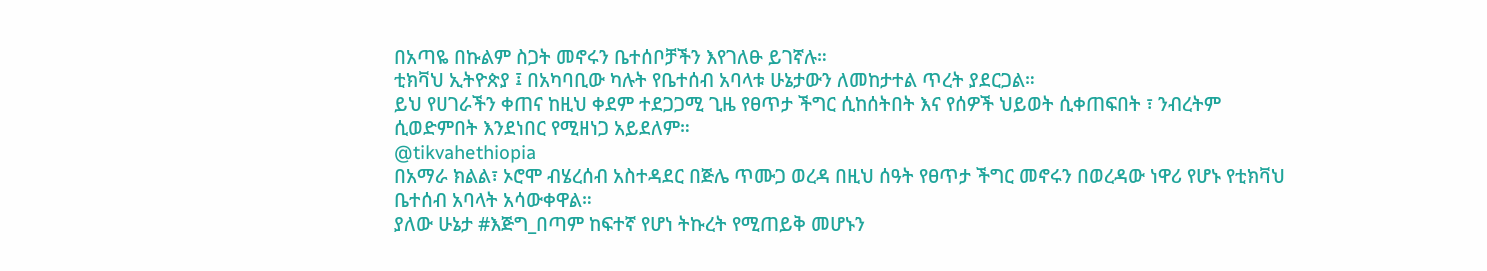በአጣዬ በኩልም ስጋት መኖሩን ቤተሰቦቻችን እየገለፁ ይገኛሉ።
ቲክቫህ ኢትዮጵያ ፤ በአካባቢው ካሉት የቤተሰብ አባላቱ ሁኔታውን ለመከታተል ጥረት ያደርጋል።
ይህ የሀገራችን ቀጠና ከዚህ ቀደም ተደጋጋሚ ጊዜ የፀጥታ ችግር ሲከሰትበት እና የሰዎች ህይወት ሲቀጠፍበት ፣ ንብረትም ሲወድምበት እንደነበር የሚዘነጋ አይደለም።
@tikvahethiopia
በአማራ ክልል፣ ኦሮሞ ብሄረሰብ አስተዳደር በጅሌ ጥሙጋ ወረዳ በዚህ ሰዓት የፀጥታ ችግር መኖሩን በወረዳው ነዋሪ የሆኑ የቲክቫህ ቤተሰብ አባላት አሳውቀዋል።
ያለው ሁኔታ #እጅግ_በጣም ከፍተኛ የሆነ ትኩረት የሚጠይቅ መሆኑን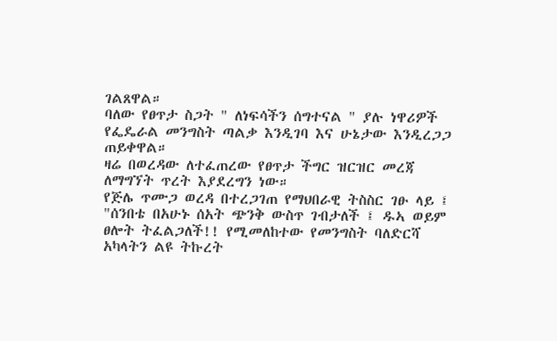ገልጸዋል።
ባለው የፀጥታ ስጋት " ለነፍሳችን ሰግተናል " ያሉ ነዋሪዎች የፌዴራል መንግስት ጣልቃ እንዲገባ እና ሁኔታው እንዲረጋጋ ጠይቀዋል።
ዛሬ በወረዳው ለተፈጠረው የፀጥታ ችግር ዝርዝር መረጃ ለማግኘት ጥረት እያደረግን ነው።
የጅሌ ጥሙጋ ወረዳ በተረጋገጠ የማህበራዊ ትስስር ገፁ ላይ ፤ "ሰንበቴ በአሁኑ ሰአት ጭንቅ ውስጥ ገብታለች ፤ ዱኣ ወይም ፀሎት ትፈልጋለች!! የሚመለከተው የመንግስት ባለድርሻ አካላትን ልዩ ትኩረት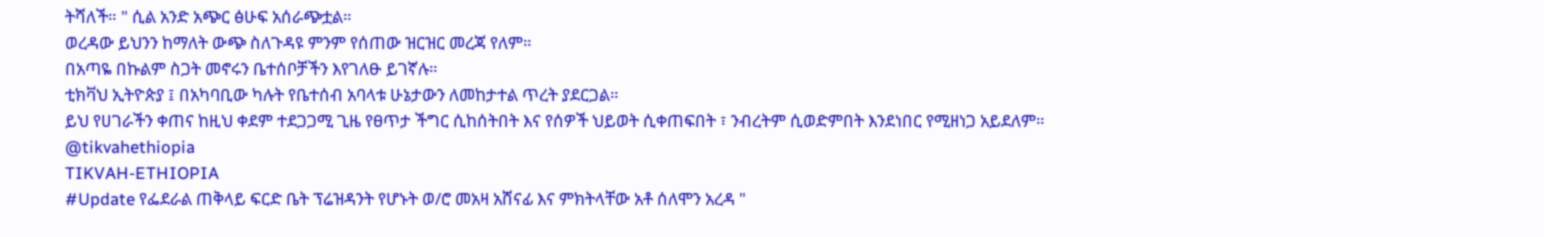ትሻለች። " ሲል አንድ አጭር ፅሁፍ አሰራጭቷል።
ወረዳው ይህንን ከማለት ውጭ ስለጉዳዩ ምንም የሰጠው ዝርዝር መረጃ የለም።
በአጣዬ በኩልም ስጋት መኖሩን ቤተሰቦቻችን እየገለፁ ይገኛሉ።
ቲክቫህ ኢትዮጵያ ፤ በአካባቢው ካሉት የቤተሰብ አባላቱ ሁኔታውን ለመከታተል ጥረት ያደርጋል።
ይህ የሀገራችን ቀጠና ከዚህ ቀደም ተደጋጋሚ ጊዜ የፀጥታ ችግር ሲከሰትበት እና የሰዎች ህይወት ሲቀጠፍበት ፣ ንብረትም ሲወድምበት እንደነበር የሚዘነጋ አይደለም።
@tikvahethiopia
TIKVAH-ETHIOPIA
#Update የፌደራል ጠቅላይ ፍርድ ቤት ፕሬዝዳንት የሆኑት ወ/ሮ መአዛ አሸናፊ እና ምክትላቸው አቶ ሰለሞን አረዳ "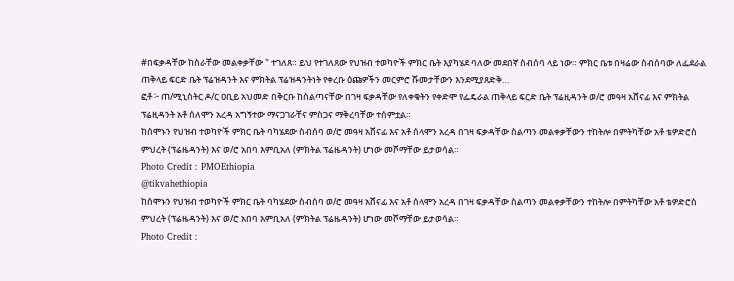#በፍቃዳቸው ከስራቸው መልቀቃቸው " ተገለጸ። ይህ የተገለጸው የህዝብ ተወካዮች ምክር ቤት እያካሄደ ባለው መደበኛ ስብሰባ ላይ ነው። ምክር ቤቱ በዛሬው ስብሰባው ለፌደራል ጠቅላይ ፍርድ ቤት ፕሬዝዳንት እና ምክትል ፕሬዝዳንትነት የቀረቡ ዕጩዎችን መርምሮ ሹመታቸውን እንደሚያጸድቅ…
ፎቶ ፦ ጠ/ሚኒስትር ዶ/ር ዐቢይ አህመድ በቅርቡ ከስልጣናቸው በገዛ ፍቃዳቸው የለቀቁትን የቀድሞ የፌዴራል ጠቅላይ ፍርድ ቤት ፕሬዚዳንት ወ/ሮ መዓዛ አሸናፊ እና ምክትል ፕሬዚዳንት አቶ ሰለሞን አረዳ አግኝተው ማናጋገራቸና ምስጋና ማቅረባቸው ተሰምቷል።
ከሰሞኑን የህዝብ ተወካዮች ምክር ቤት ባካሄደው ስብሰባ ወ/ሮ መዓዛ አሸናፊ እና አቶ ሰላሞን አረዳ በገዛ ፍቃዳቸው ስልጣን መልቀቃቸውን ተከትሎ በምትካቸው አቶ ቴዎድሮስ ምህረት (ፕሬዜዳንት) እና ወ/ሮ አበባ እምቢአለ (ምክትል ፕሬዜዳንት) ሆነው መሾማቸው ይታወሳል።
Photo Credit : PMOEthiopia
@tikvahethiopia
ከሰሞኑን የህዝብ ተወካዮች ምክር ቤት ባካሄደው ስብሰባ ወ/ሮ መዓዛ አሸናፊ እና አቶ ሰላሞን አረዳ በገዛ ፍቃዳቸው ስልጣን መልቀቃቸውን ተከትሎ በምትካቸው አቶ ቴዎድሮስ ምህረት (ፕሬዜዳንት) እና ወ/ሮ አበባ እምቢአለ (ምክትል ፕሬዜዳንት) ሆነው መሾማቸው ይታወሳል።
Photo Credit :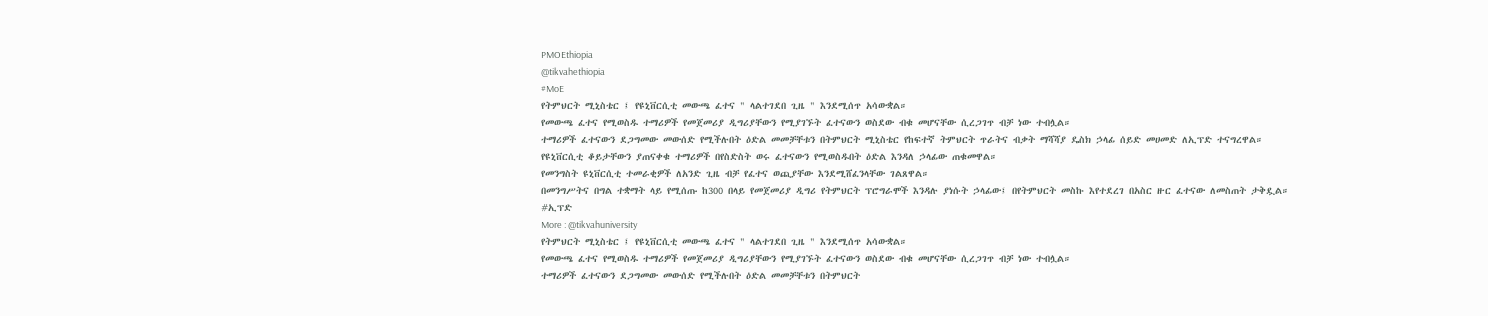PMOEthiopia
@tikvahethiopia
#MoE
የትምህርት ሚኒስቴር ፤ የዩኒቨርሲቲ መውጫ ፈተና " ላልተገደበ ጊዜ " እንደሚሰጥ አሳውቋል።
የመውጫ ፈተና የሚወስዱ ተማሪዎች የመጀመሪያ ዲግሪያቸውን የሚያገኙት ፈተናውን ወስደው ብቁ መሆናቸው ሲረጋገጥ ብቻ ነው ተብሏል።
ተማሪዎች ፈተናውን ደጋግመው መውሰድ የሚችሉበት ዕድል መመቻቸቱን በትምህርት ሚኒስቴር የከፍተኛ ትምህርት ጥራትና ብቃት ማሻሻያ ዴስክ ኃላፊ ሰይድ መሀመድ ለኢፕድ ተናግረዋል።
የዩኒቨርሲቲ ቆይታቸውን ያጠናቀቁ ተማሪዎች በየስድስት ወሩ ፈተናውን የሚወስዱበት ዕድል እንዳለ ኃላፊው ጠቁመዋል።
የመንግስት ዩኒቨርሲቲ ተመራቂዎች ለአንድ ጊዜ ብቻ የፈተና ወጪያቸው እንደሚሸፈንላቸው ገልጸዋል።
በመንግሥትና በግል ተቋማት ላይ የሚሰጡ ከ300 በላይ የመጀመሪያ ዲግሪ የትምህርት ፕሮግራሞች እንዳሉ ያነሱት ኃላፊው፤ በየትምህርት መስኩ እየተደረገ በአስር ዙር ፈተናው ለመስጠት ታቅዷል።
#ኢፕድ
More : @tikvahuniversity
የትምህርት ሚኒስቴር ፤ የዩኒቨርሲቲ መውጫ ፈተና " ላልተገደበ ጊዜ " እንደሚሰጥ አሳውቋል።
የመውጫ ፈተና የሚወስዱ ተማሪዎች የመጀመሪያ ዲግሪያቸውን የሚያገኙት ፈተናውን ወስደው ብቁ መሆናቸው ሲረጋገጥ ብቻ ነው ተብሏል።
ተማሪዎች ፈተናውን ደጋግመው መውሰድ የሚችሉበት ዕድል መመቻቸቱን በትምህርት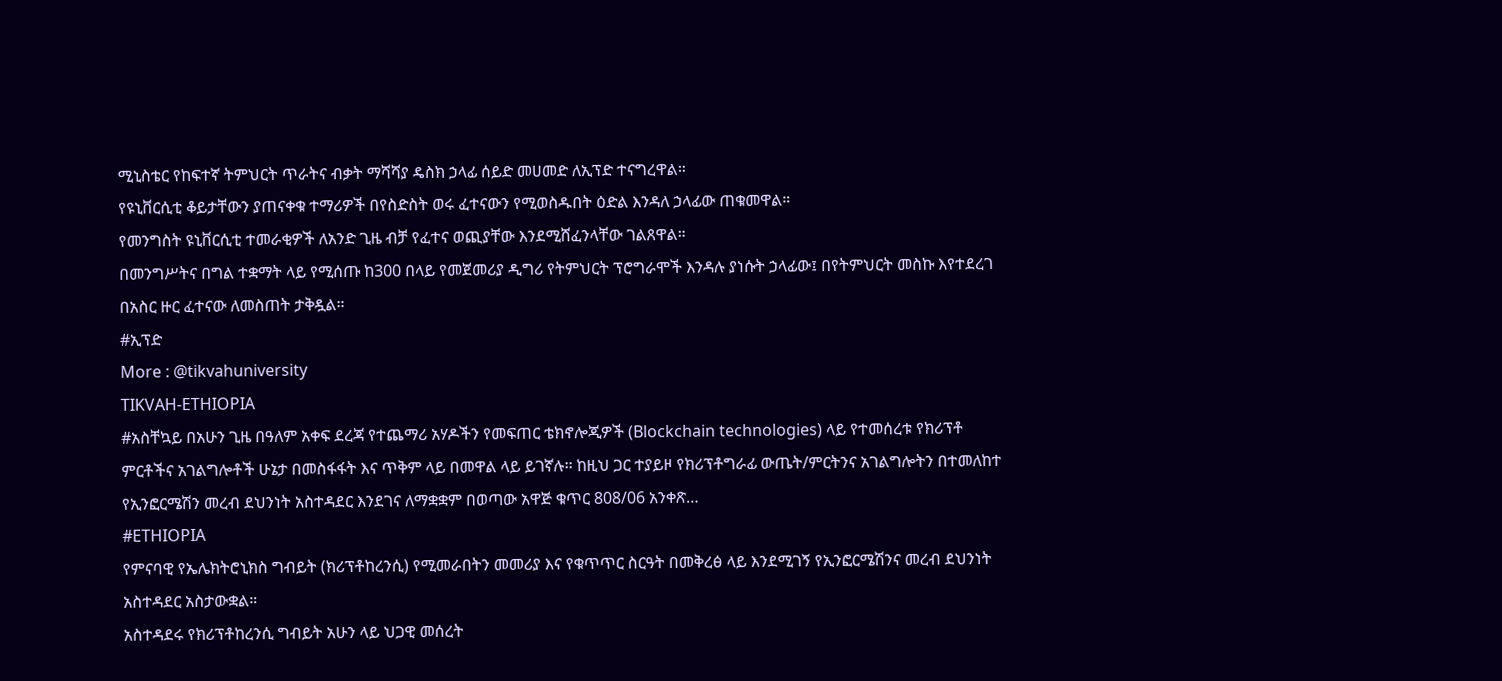ሚኒስቴር የከፍተኛ ትምህርት ጥራትና ብቃት ማሻሻያ ዴስክ ኃላፊ ሰይድ መሀመድ ለኢፕድ ተናግረዋል።
የዩኒቨርሲቲ ቆይታቸውን ያጠናቀቁ ተማሪዎች በየስድስት ወሩ ፈተናውን የሚወስዱበት ዕድል እንዳለ ኃላፊው ጠቁመዋል።
የመንግስት ዩኒቨርሲቲ ተመራቂዎች ለአንድ ጊዜ ብቻ የፈተና ወጪያቸው እንደሚሸፈንላቸው ገልጸዋል።
በመንግሥትና በግል ተቋማት ላይ የሚሰጡ ከ300 በላይ የመጀመሪያ ዲግሪ የትምህርት ፕሮግራሞች እንዳሉ ያነሱት ኃላፊው፤ በየትምህርት መስኩ እየተደረገ በአስር ዙር ፈተናው ለመስጠት ታቅዷል።
#ኢፕድ
More : @tikvahuniversity
TIKVAH-ETHIOPIA
#አስቸኳይ በአሁን ጊዜ በዓለም አቀፍ ደረጃ የተጨማሪ አሃዶችን የመፍጠር ቴክኖሎጂዎች (Blockchain technologies) ላይ የተመሰረቱ የክሪፕቶ ምርቶችና አገልግሎቶች ሁኔታ በመስፋፋት እና ጥቅም ላይ በመዋል ላይ ይገኛሉ፡፡ ከዚህ ጋር ተያይዞ የክሪፕቶግራፊ ውጤት/ምርትንና አገልግሎትን በተመለከተ የኢንፎርሜሽን መረብ ደህንነት አስተዳደር እንደገና ለማቋቋም በወጣው አዋጅ ቁጥር 808/06 አንቀጽ…
#ETHIOPIA
የምናባዊ የኤሌክትሮኒክስ ግብይት (ክሪፕቶከረንሲ) የሚመራበትን መመሪያ እና የቁጥጥር ስርዓት በመቅረፅ ላይ እንደሚገኝ የኢንፎርሜሽንና መረብ ደህንነት አስተዳደር አስታውቋል።
አስተዳደሩ የክሪፕቶከረንሲ ግብይት አሁን ላይ ህጋዊ መሰረት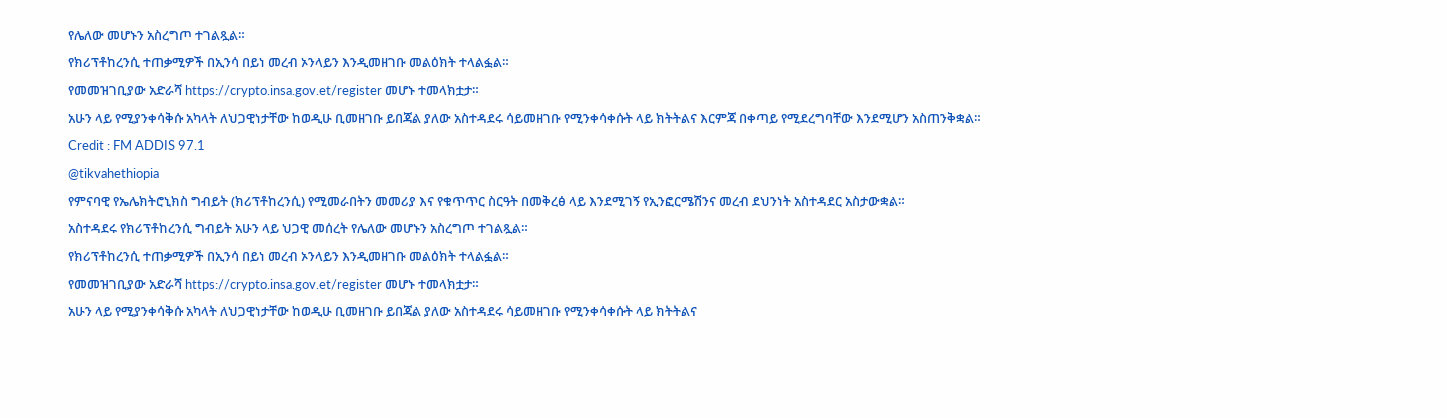የሌለው መሆኑን አስረግጦ ተገልጿል።
የክሪፕቶከረንሲ ተጠቃሚዎች በኢንሳ በይነ መረብ ኦንላይን እንዲመዘገቡ መልዕክት ተላልፏል።
የመመዝገቢያው አድራሻ https://crypto.insa.gov.et/register መሆኑ ተመላክቷታ።
አሁን ላይ የሚያንቀሳቅሱ አካላት ለህጋዊነታቸው ከወዲሁ ቢመዘገቡ ይበጃል ያለው አስተዳደሩ ሳይመዘገቡ የሚንቀሳቀሱት ላይ ክትትልና እርምጃ በቀጣይ የሚደረግባቸው እንደሚሆን አስጠንቅቋል።
Credit : FM ADDIS 97.1
@tikvahethiopia
የምናባዊ የኤሌክትሮኒክስ ግብይት (ክሪፕቶከረንሲ) የሚመራበትን መመሪያ እና የቁጥጥር ስርዓት በመቅረፅ ላይ እንደሚገኝ የኢንፎርሜሽንና መረብ ደህንነት አስተዳደር አስታውቋል።
አስተዳደሩ የክሪፕቶከረንሲ ግብይት አሁን ላይ ህጋዊ መሰረት የሌለው መሆኑን አስረግጦ ተገልጿል።
የክሪፕቶከረንሲ ተጠቃሚዎች በኢንሳ በይነ መረብ ኦንላይን እንዲመዘገቡ መልዕክት ተላልፏል።
የመመዝገቢያው አድራሻ https://crypto.insa.gov.et/register መሆኑ ተመላክቷታ።
አሁን ላይ የሚያንቀሳቅሱ አካላት ለህጋዊነታቸው ከወዲሁ ቢመዘገቡ ይበጃል ያለው አስተዳደሩ ሳይመዘገቡ የሚንቀሳቀሱት ላይ ክትትልና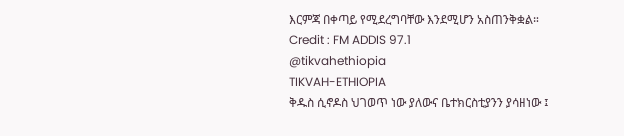እርምጃ በቀጣይ የሚደረግባቸው እንደሚሆን አስጠንቅቋል።
Credit : FM ADDIS 97.1
@tikvahethiopia
TIKVAH-ETHIOPIA
ቅዱስ ሲኖዶስ ህገወጥ ነው ያለውና ቤተክርስቲያንን ያሳዘነው ፤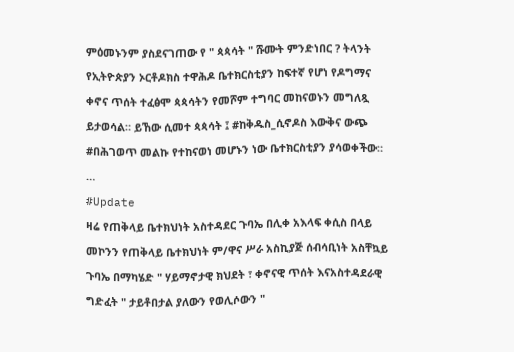ምዕመኑንም ያስደናገጠው የ " ጳጳሳት " ሹሙት ምንድነበር ? ትላንት የኢትዮጵያን ኦርቶዶክስ ተዋሕዶ ቤተክርስቲያን ከፍተኛ የሆነ የዶግማና ቀኖና ጥሰት ተፈፅሞ ጳጳሳትን የመሾም ተግባር መከናወኑን መግለጿ ይታወሳል። ይኸው ሲመተ ጳጳሳት ፤ #ከቅዱስ_ሲኖዶስ እውቅና ውጭ #በሕገወጥ መልኩ የተከናወነ መሆኑን ነው ቤተክርስቲያን ያሳወቀችው። …
#Update
ዛሬ የጠቅላይ ቤተክህነት አስተዳደር ጉባኤ በሊቀ አእላፍ ቀሲስ በላይ መኮንን የጠቅላይ ቤተክህነት ም/ዋና ሥራ አስኪያጅ ሰብሳቢነት አስቸኳይ ጉባኤ በማካሄድ " ሃይማኖታዊ ክህደት ፣ ቀኖናዊ ጥሰት እናአስተዳደራዊ ግድፈት " ታይቶበታል ያለውን የወሊሶውን "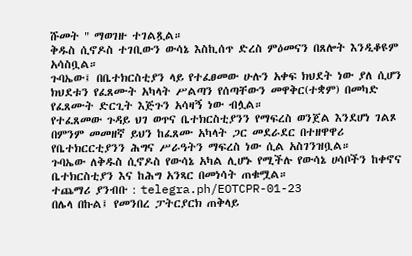ሹመት " ማወገዙ ተገልጿል።
ቅዱስ ሲኖዶስ ተገቢውን ውሳኔ እስኪሰጥ ድረስ ምዕመናን በጸሎት እንዲቆዩም አሳስቧል።
ጉባኤው፤ በቤተክርስቲያን ላይ የተፈፀመው ሁሉን አቀፍ ክህደት ነው ያለ ሲሆን ክህደቱን የፈጸሙት አካላት ሥልጣን የሰጣቸውን መዋቅር(ተቋም) በመካድ የፈጸሙት ድርጊት እጅጉን አሳዛኝ ነው ብሏል።
የተፈጸመው ጉዳይ ህገ ወጥና ቤተክርስቲያንን የማፍረስ ወንጀል እንደሆነ ገልጾ በምንም መመዘኛ ይህን ከፈጸሙ አካላት ጋር መደራደር በተዘዋዋሪ የቤተክርርቲያንን ሕግና ሥራዓትን ማፍረስ ነው ሲል አስገንዝቧል።
ጉባኤው ለቅዱስ ሲኖዶስ የውሳኔ አካል ሊሆኑ የሚችሉ የውሳኔ ሀሳቦችን ከቀኖና ቤተክርስቲያን እና ከሕግ አንጻር በመነሳት ጠቁሟል።
ተጨማሪ ያንብቡ : telegra.ph/EOTCPR-01-23
በሌላ በኩል፤ የመንበረ ፓትርያርክ ጠቅላይ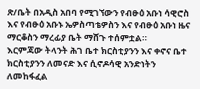ጽ/ቤት በአዲስ አበባ የሚገኘውን የብፁዕ አቡነ ሳዊሮስ እና የብፁዕ አቡኑ ኤዎስጣቴዎስን እና የብፁዕ አቡነ ዜና ማርቆስን ማረፊያ ቤት ማሸጉ ተሰምቷል።
እርምጃው ትላንት ሕገ ቤተ ክርስቲያንን እና ቀኖና ቤተ ክርስቲያንን ለመናድ እና ሲኖዶሳዊ አንድነትን ለመከፋፈል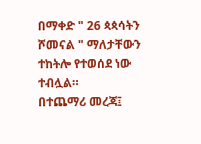በማቀድ " 26 ጳጳሳትን ሾመናል " ማለታቸውን ተከትሎ የተወሰደ ነው ተብሏል።
በተጨማሪ መረጃ፤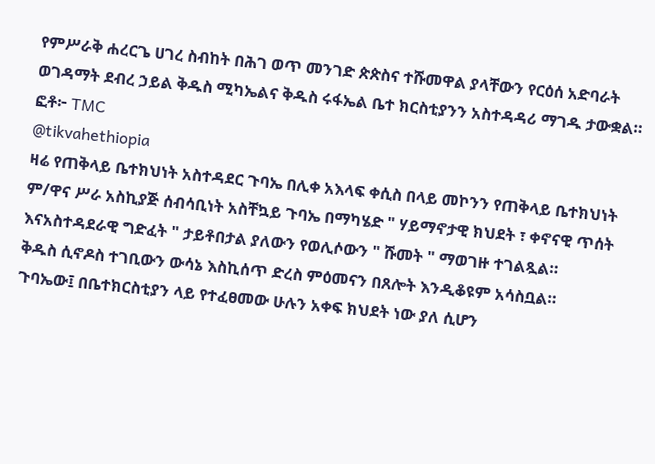የምሥራቅ ሐረርጌ ሀገረ ስብከት በሕገ ወጥ መንገድ ጵጵስና ተሹመዋል ያላቸውን የርዕሰ አድባራት ወገዳማት ደብረ ኃይል ቅዱስ ሚካኤልና ቅዱስ ሩፋኤል ቤተ ክርስቲያንን አስተዳዳሪ ማገዱ ታውቋል።
ፎቶ፦ TMC
@tikvahethiopia
ዛሬ የጠቅላይ ቤተክህነት አስተዳደር ጉባኤ በሊቀ አእላፍ ቀሲስ በላይ መኮንን የጠቅላይ ቤተክህነት ም/ዋና ሥራ አስኪያጅ ሰብሳቢነት አስቸኳይ ጉባኤ በማካሄድ " ሃይማኖታዊ ክህደት ፣ ቀኖናዊ ጥሰት እናአስተዳደራዊ ግድፈት " ታይቶበታል ያለውን የወሊሶውን " ሹመት " ማወገዙ ተገልጿል።
ቅዱስ ሲኖዶስ ተገቢውን ውሳኔ እስኪሰጥ ድረስ ምዕመናን በጸሎት እንዲቆዩም አሳስቧል።
ጉባኤው፤ በቤተክርስቲያን ላይ የተፈፀመው ሁሉን አቀፍ ክህደት ነው ያለ ሲሆን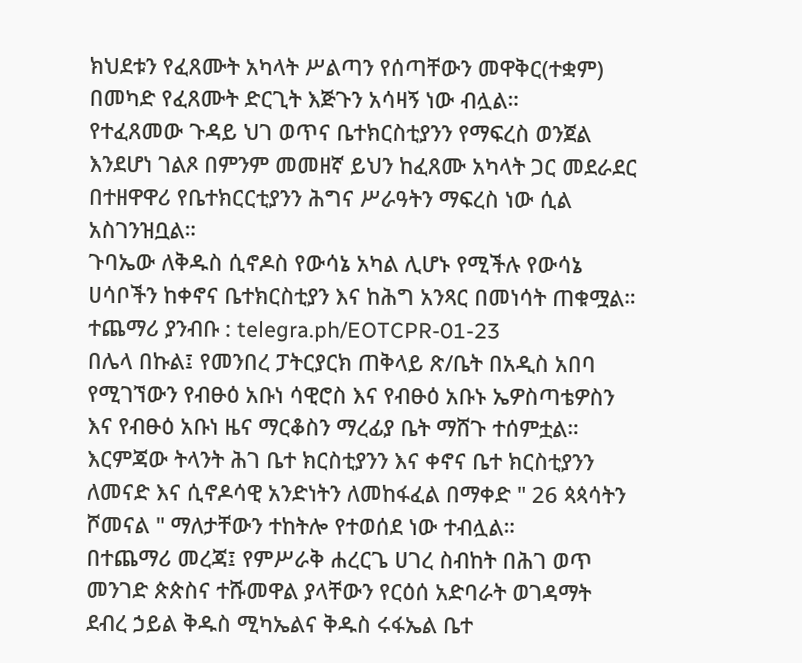ክህደቱን የፈጸሙት አካላት ሥልጣን የሰጣቸውን መዋቅር(ተቋም) በመካድ የፈጸሙት ድርጊት እጅጉን አሳዛኝ ነው ብሏል።
የተፈጸመው ጉዳይ ህገ ወጥና ቤተክርስቲያንን የማፍረስ ወንጀል እንደሆነ ገልጾ በምንም መመዘኛ ይህን ከፈጸሙ አካላት ጋር መደራደር በተዘዋዋሪ የቤተክርርቲያንን ሕግና ሥራዓትን ማፍረስ ነው ሲል አስገንዝቧል።
ጉባኤው ለቅዱስ ሲኖዶስ የውሳኔ አካል ሊሆኑ የሚችሉ የውሳኔ ሀሳቦችን ከቀኖና ቤተክርስቲያን እና ከሕግ አንጻር በመነሳት ጠቁሟል።
ተጨማሪ ያንብቡ : telegra.ph/EOTCPR-01-23
በሌላ በኩል፤ የመንበረ ፓትርያርክ ጠቅላይ ጽ/ቤት በአዲስ አበባ የሚገኘውን የብፁዕ አቡነ ሳዊሮስ እና የብፁዕ አቡኑ ኤዎስጣቴዎስን እና የብፁዕ አቡነ ዜና ማርቆስን ማረፊያ ቤት ማሸጉ ተሰምቷል።
እርምጃው ትላንት ሕገ ቤተ ክርስቲያንን እና ቀኖና ቤተ ክርስቲያንን ለመናድ እና ሲኖዶሳዊ አንድነትን ለመከፋፈል በማቀድ " 26 ጳጳሳትን ሾመናል " ማለታቸውን ተከትሎ የተወሰደ ነው ተብሏል።
በተጨማሪ መረጃ፤ የምሥራቅ ሐረርጌ ሀገረ ስብከት በሕገ ወጥ መንገድ ጵጵስና ተሹመዋል ያላቸውን የርዕሰ አድባራት ወገዳማት ደብረ ኃይል ቅዱስ ሚካኤልና ቅዱስ ሩፋኤል ቤተ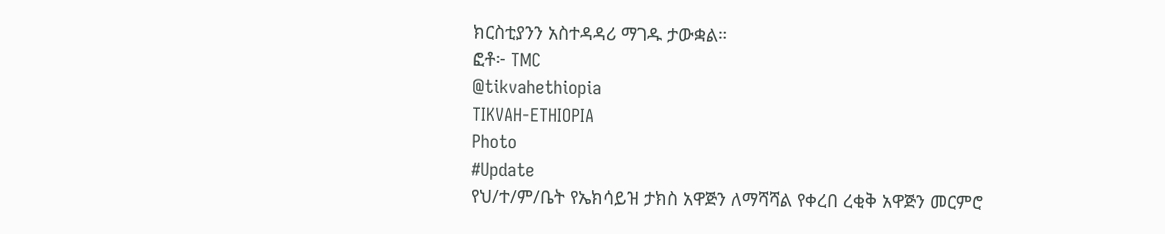ክርስቲያንን አስተዳዳሪ ማገዱ ታውቋል።
ፎቶ፦ TMC
@tikvahethiopia
TIKVAH-ETHIOPIA
Photo
#Update
የህ/ተ/ም/ቤት የኤክሳይዝ ታክስ አዋጅን ለማሻሻል የቀረበ ረቂቅ አዋጅን መርምሮ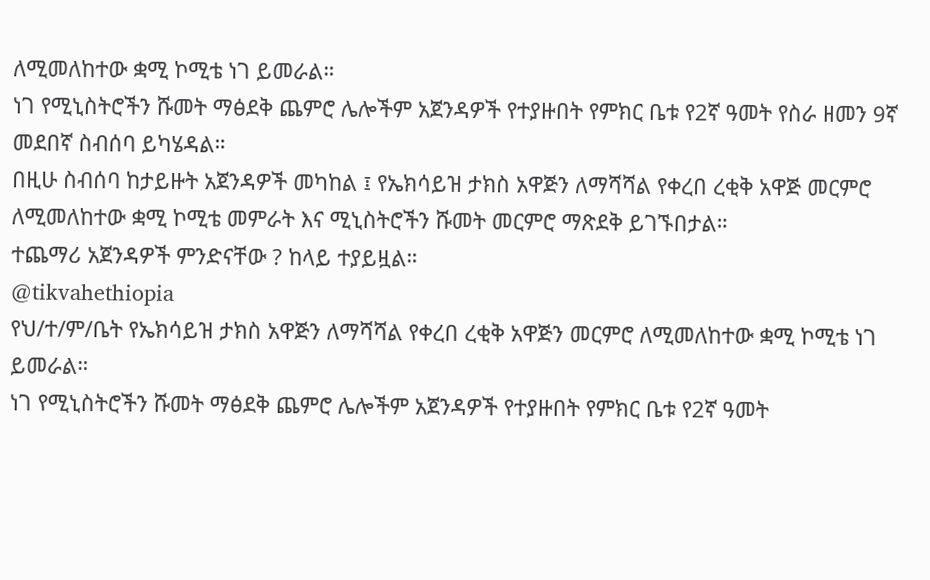ለሚመለከተው ቋሚ ኮሚቴ ነገ ይመራል።
ነገ የሚኒስትሮችን ሹመት ማፅደቅ ጨምሮ ሌሎችም አጀንዳዎች የተያዙበት የምክር ቤቱ የ2ኛ ዓመት የስራ ዘመን 9ኛ መደበኛ ስብሰባ ይካሄዳል።
በዚሁ ስብሰባ ከታይዙት አጀንዳዎች መካከል ፤ የኤክሳይዝ ታክስ አዋጅን ለማሻሻል የቀረበ ረቂቅ አዋጅ መርምሮ ለሚመለከተው ቋሚ ኮሚቴ መምራት እና ሚኒስትሮችን ሹመት መርምሮ ማጽደቅ ይገኙበታል።
ተጨማሪ አጀንዳዎች ምንድናቸው ? ከላይ ተያይዟል።
@tikvahethiopia
የህ/ተ/ም/ቤት የኤክሳይዝ ታክስ አዋጅን ለማሻሻል የቀረበ ረቂቅ አዋጅን መርምሮ ለሚመለከተው ቋሚ ኮሚቴ ነገ ይመራል።
ነገ የሚኒስትሮችን ሹመት ማፅደቅ ጨምሮ ሌሎችም አጀንዳዎች የተያዙበት የምክር ቤቱ የ2ኛ ዓመት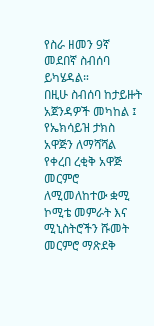የስራ ዘመን 9ኛ መደበኛ ስብሰባ ይካሄዳል።
በዚሁ ስብሰባ ከታይዙት አጀንዳዎች መካከል ፤ የኤክሳይዝ ታክስ አዋጅን ለማሻሻል የቀረበ ረቂቅ አዋጅ መርምሮ ለሚመለከተው ቋሚ ኮሚቴ መምራት እና ሚኒስትሮችን ሹመት መርምሮ ማጽደቅ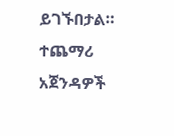ይገኙበታል።
ተጨማሪ አጀንዳዎች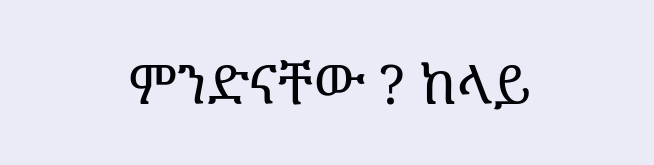ምንድናቸው ? ከላይ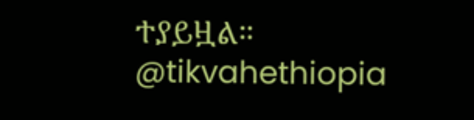ተያይዟል።
@tikvahethiopia